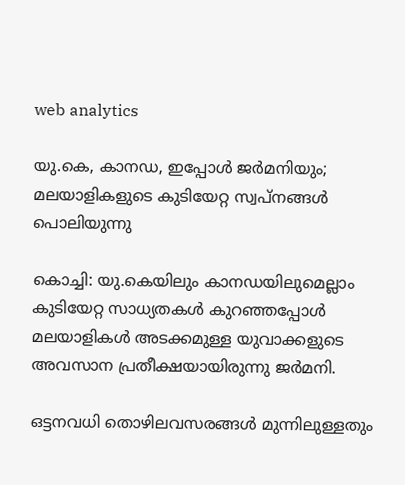web analytics

യു.കെ, കാനഡ, ഇപ്പോൾ ജർമനിയും; മലയാളികളുടെ കുടിയേറ്റ സ്വപ്നങ്ങൾ പൊലിയുന്നു

കൊച്ചി: യു.കെയിലും കാനഡയിലുമെല്ലാം കുടിയേറ്റ സാധ്യതകള്‍ കുറഞ്ഞപ്പോള്‍ മലയാളികള്‍ അടക്കമുള്ള യുവാക്കളുടെ അവസാന പ്രതീക്ഷയായിരുന്നു ജര്‍മനി.

ഒട്ടനവധി തൊഴിലവസരങ്ങള്‍ മുന്നിലുള്ളതും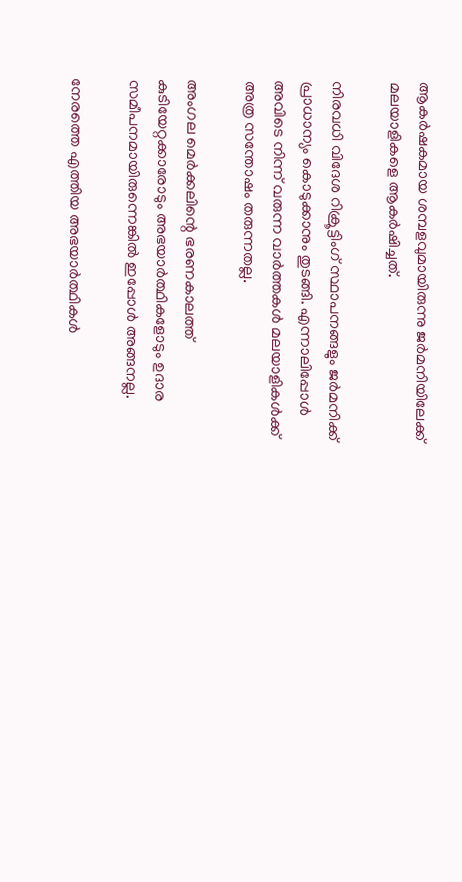ആകര്‍ഷകമായ ശമ്പളവുമായിരുന്നു ജര്‍മനിയിലേക്ക് മലയാളികളെ ആകര്‍ഷിച്ചത്.

നിരവധി വിദേശ റിക്രൂട്ടിംഗ് സ്ഥാപനങ്ങളും ജര്‍മനിക്ക് പ്രാധാന്യം കൊടുക്കാനും തുടങ്ങി. എന്നാലിപ്പോള്‍ അവിടെ നിന്ന് വരുന്ന വാര്‍ത്തകള്‍ മലയാളികള്‍ക്ക് അത്ര സന്തോഷം തരുന്നതല്ല.

അംഗല മെര്‍ക്കലിന്റെ ഭരണകാലത്ത് കുടിയേറ്റക്കാരോടും അഭയാര്‍ത്ഥികളോടും ഉദാര സമീപനമായിരുന്നെങ്കിൽ ഇപ്പോൾ അങ്ങനല്ല.

നേരത്തെ എത്തിയ അഭയാര്‍ത്ഥികള്‍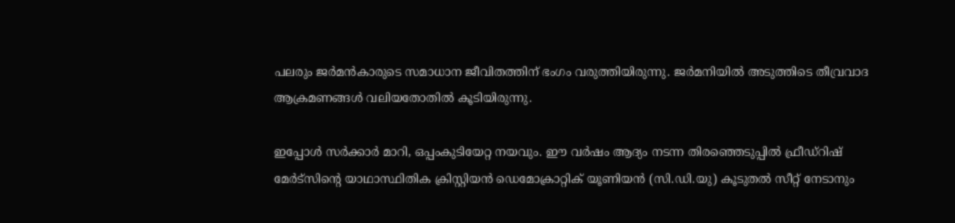പലരും ജര്‍മന്‍കാരുടെ സമാധാന ജീവിതത്തിന് ഭംഗം വരുത്തിയിരുന്നു. ജര്‍മനിയില്‍ അടുത്തിടെ തീവ്രവാദ ആക്രമണങ്ങള്‍ വലിയതോതില്‍ കൂടിയിരുന്നു.

ഇപ്പോൾ സര്‍ക്കാര്‍ മാറി, ഒപ്പംകുടിയേറ്റ നയവും. ഈ വര്‍ഷം ആദ്യം നടന്ന തിരഞ്ഞെടുപ്പില്‍ ഫ്രീഡ്‌റിഷ് മേര്‍ട്‌സിന്റെ യാഥാസ്ഥിതിക ക്രിസ്റ്റിയന്‍ ഡെമോക്രാറ്റിക് യൂണിയന്‍ (സി.ഡി.യു) കൂടുതല്‍ സീറ്റ് നേടാനും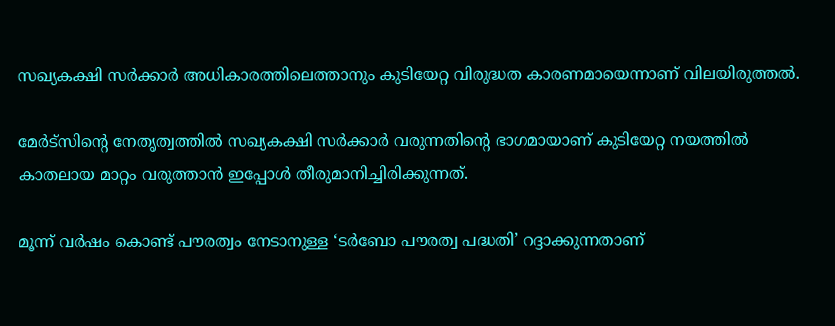സഖ്യകക്ഷി സര്‍ക്കാര്‍ അധികാരത്തിലെത്താനും കുടിയേറ്റ വിരുദ്ധത കാരണമായെന്നാണ് വിലയിരുത്തൽ.

മേര്‍ട്‌സിന്റെ നേതൃത്വത്തില്‍ സഖ്യകക്ഷി സര്‍ക്കാര്‍ വരുന്നതിന്റെ ഭാഗമായാണ് കുടിയേറ്റ നയത്തില്‍ കാതലായ മാറ്റം വരുത്താന്‍ ഇപ്പോൾ തീരുമാനിച്ചിരിക്കുന്നത്.

മൂന്ന് വര്‍ഷം കൊണ്ട് പൗരത്വം നേടാനുള്ള ‘ടര്‍ബോ പൗരത്വ പദ്ധതി’ റദ്ദാക്കുന്നതാണ്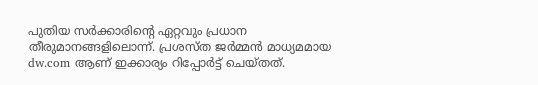പുതിയ സര്‍ക്കാരിന്റെ ഏറ്റവും പ്രധാന തീരുമാനങ്ങളിലൊന്ന്. പ്രശസ്ത ജര്‍മ്മന്‍ മാധ്യമമായ dw.com ആണ് ഇക്കാര്യം റിപ്പോര്‍ട്ട് ചെയ്തത്.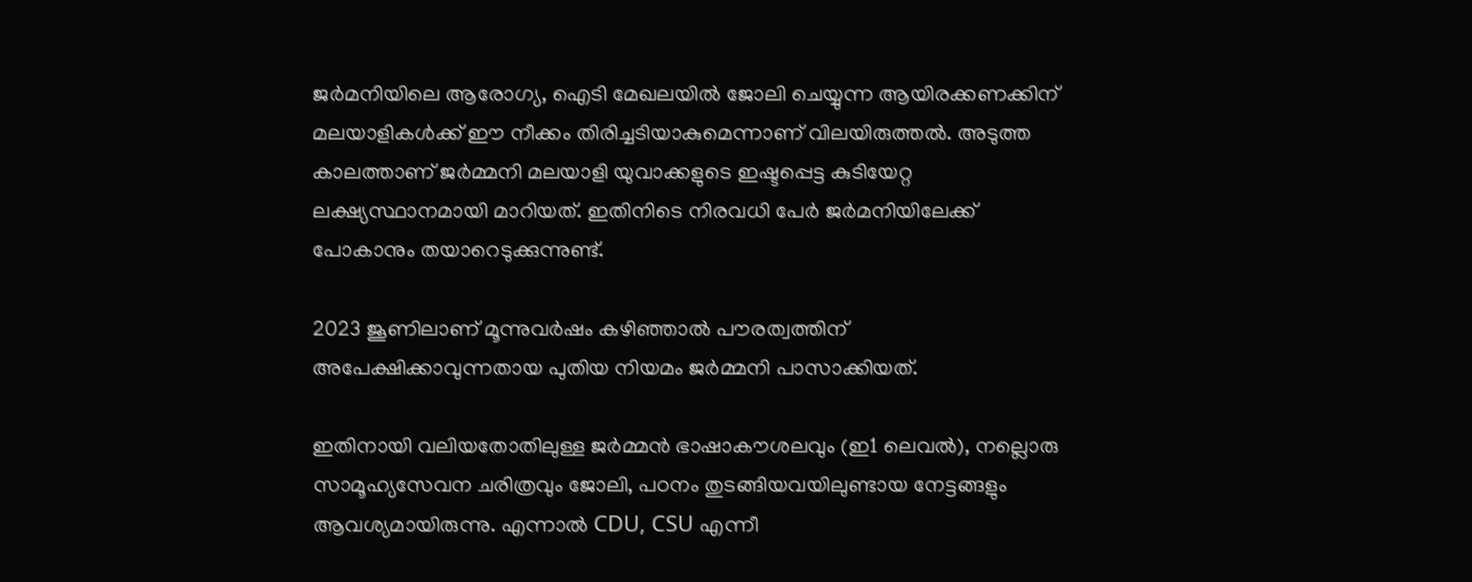ജര്‍മനിയിലെ ആരോഗ്യ, ഐടി മേഖലയില്‍ ജോലി ചെയ്യുന്ന ആയിരക്കണക്കിന് മലയാളികള്‍ക്ക് ഈ നീക്കം തിരിച്ചടിയാകുമെന്നാണ് വിലയിരുത്തൽ. അടുത്ത കാലത്താണ് ജര്‍മ്മനി മലയാളി യുവാക്കളുടെ ഇഷ്ടപ്പെട്ട കുടിയേറ്റ ലക്ഷ്യസ്ഥാനമായി മാറിയത്. ഇതിനിടെ നിരവധി പേര്‍ ജര്‍മനിയിലേക്ക് പോകാനും തയാറെടുക്കുന്നുണ്ട്.

2023 ജൂണിലാണ് മൂന്നുവര്‍ഷം കഴിഞ്ഞാല്‍ പൗരത്വത്തിന് അപേക്ഷിക്കാവുന്നതായ പുതിയ നിയമം ജര്‍മ്മനി പാസാക്കിയത്.

ഇതിനായി വലിയതോതിലുള്ള ജര്‍മ്മന്‍ ഭാഷാകൗശലവും (ഇ1 ലെവല്‍), നല്ലൊരു സാമൂഹ്യസേവന ചരിത്രവും ജോലി, പഠനം തുടങ്ങിയവയിലുണ്ടായ നേട്ടങ്ങളും ആവശ്യമായിരുന്നു. എന്നാല്‍ CDU, CSU എന്നീ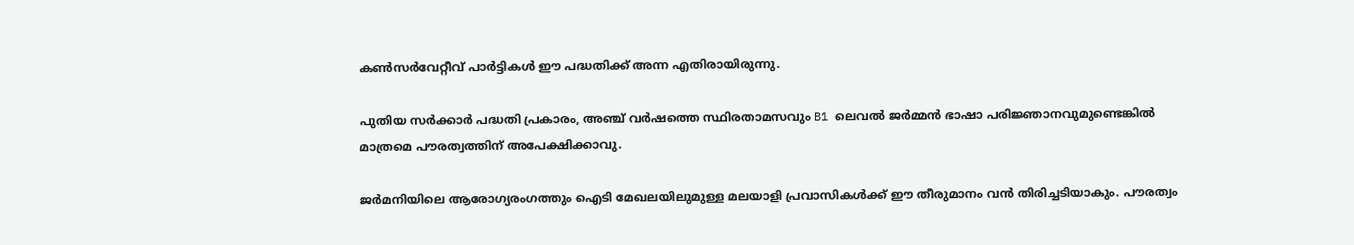കണ്‍സര്‍വേറ്റീവ് പാര്‍ട്ടികള്‍ ഈ പദ്ധതിക്ക് അന്ന എതിരായിരുന്നു.

പുതിയ സര്‍ക്കാര്‍ പദ്ധതി പ്രകാരം, അഞ്ച് വര്‍ഷത്തെ സ്ഥിരതാമസവും B1 ലെവല്‍ ജര്‍മ്മന്‍ ഭാഷാ പരിജ്ഞാനവുമുണ്ടെങ്കില്‍ മാത്രമെ പൗരത്വത്തിന് അപേക്ഷിക്കാവു.

ജര്‍മനിയിലെ ആരോഗ്യരംഗത്തും ഐടി മേഖലയിലുമുള്ള മലയാളി പ്രവാസികള്‍ക്ക് ഈ തീരുമാനം വൻ തിരിച്ചടിയാകും. പൗരത്വം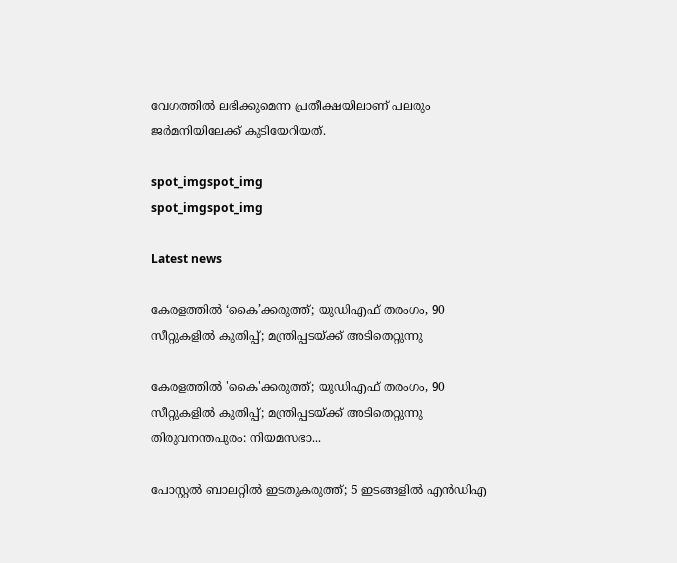വേഗത്തില്‍ ലഭിക്കുമെന്ന പ്രതീക്ഷയിലാണ് പലരും ജര്‍മനിയിലേക്ക് കുടിയേറിയത്.

spot_imgspot_img
spot_imgspot_img

Latest news

കേരളത്തിൽ ‘കൈ’ക്കരുത്ത്; യുഡിഎഫ് തരംഗം, 90 സീറ്റുകളിൽ കുതിപ്പ്; മന്ത്രിപ്പടയ്ക്ക് അടിതെറ്റുന്നു

കേരളത്തിൽ 'കൈ'ക്കരുത്ത്; യുഡിഎഫ് തരംഗം, 90 സീറ്റുകളിൽ കുതിപ്പ്; മന്ത്രിപ്പടയ്ക്ക് അടിതെറ്റുന്നു തിരുവനന്തപുരം: നിയമസഭാ...

പോസ്റ്റൽ ബാലറ്റിൽ ഇടതുകരുത്ത്; 5 ഇടങ്ങളിൽ എൻഡിഎ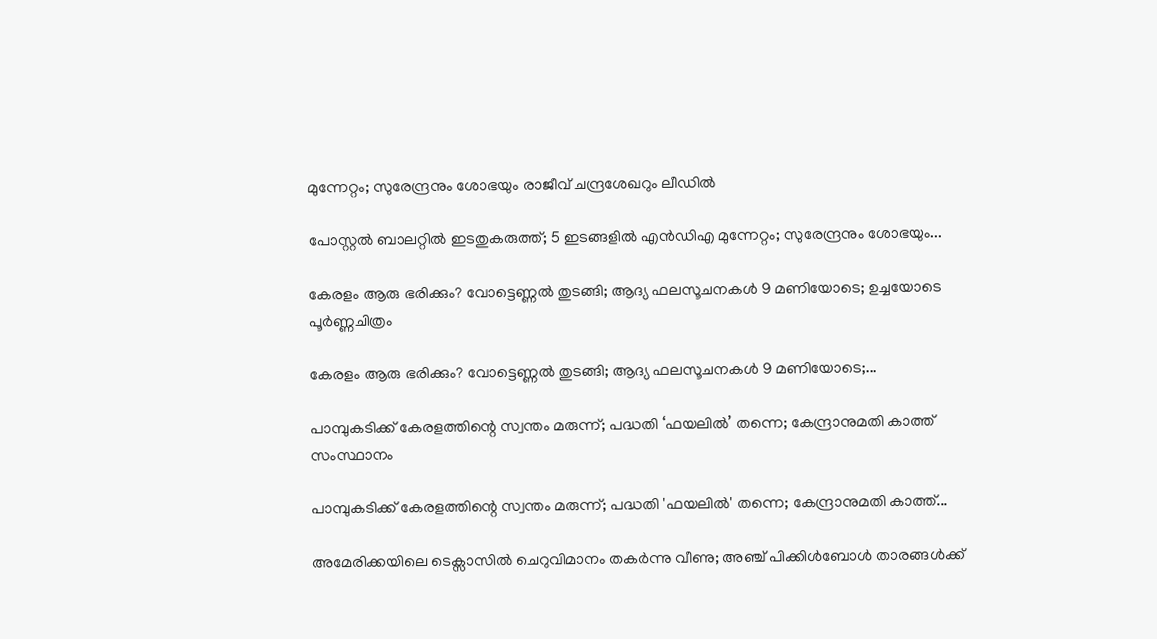മുന്നേറ്റം; സുരേന്ദ്രനും ശോഭയും രാജീവ് ചന്ദ്രശേഖറും ലീഡിൽ

പോസ്റ്റൽ ബാലറ്റിൽ ഇടതുകരുത്ത്; 5 ഇടങ്ങളിൽ എൻഡിഎ മുന്നേറ്റം; സുരേന്ദ്രനും ശോഭയും...

കേരളം ആരു ഭരിക്കും? വോട്ടെണ്ണൽ തുടങ്ങി; ആദ്യ ഫലസൂചനകൾ 9 മണിയോടെ; ഉച്ചയോടെ പൂർണ്ണചിത്രം

കേരളം ആരു ഭരിക്കും? വോട്ടെണ്ണൽ തുടങ്ങി; ആദ്യ ഫലസൂചനകൾ 9 മണിയോടെ;...

പാമ്പുകടിക്ക് കേരളത്തിന്റെ സ്വന്തം മരുന്ന്; പദ്ധതി ‘ഫയലിൽ’ തന്നെ; കേന്ദ്രാനുമതി കാത്ത് സംസ്ഥാനം

പാമ്പുകടിക്ക് കേരളത്തിന്റെ സ്വന്തം മരുന്ന്; പദ്ധതി 'ഫയലിൽ' തന്നെ; കേന്ദ്രാനുമതി കാത്ത്...

അമേരിക്കയിലെ ടെക്സാസിൽ ചെറുവിമാനം തകർന്നു വീണു; അഞ്ച് പിക്കിൾബോൾ താരങ്ങൾക്ക്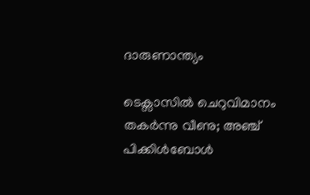ദാരുണാന്ത്യം

ടെക്സാസിൽ ചെറുവിമാനം തകർന്നു വീണു; അഞ്ച് പിക്കിൾബോൾ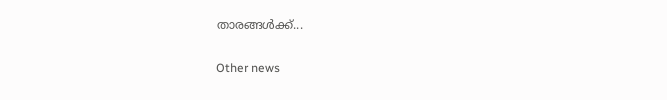താരങ്ങൾക്ക്...

Other news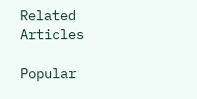Related Articles

Popular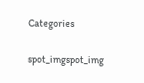Categories

spot_imgspot_img